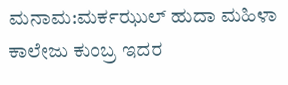ಮನಾಮ:ಮರ್ಕಝುಲ್ ಹುದಾ ಮಹಿಳಾ ಕಾಲೇಜು ಕುಂಬ್ರ ಇದರ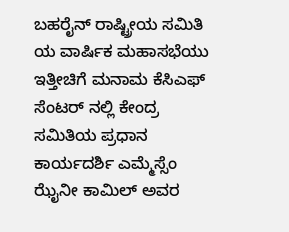ಬಹರೈನ್ ರಾಷ್ಟ್ರೀಯ ಸಮಿತಿ ಯ ವಾರ್ಷಿಕ ಮಹಾಸಭೆಯು ಇತ್ತೀಚಿಗೆ ಮನಾಮ ಕೆಸಿಎಫ್ ಸೆಂಟರ್ ನಲ್ಲಿ ಕೇಂದ್ರ ಸಮಿತಿಯ ಪ್ರಧಾನ ಕಾರ್ಯದರ್ಶಿ ಎಮ್ಮೆಸ್ಸೆಂ ಝೈನೀ ಕಾಮಿಲ್ ಅವರ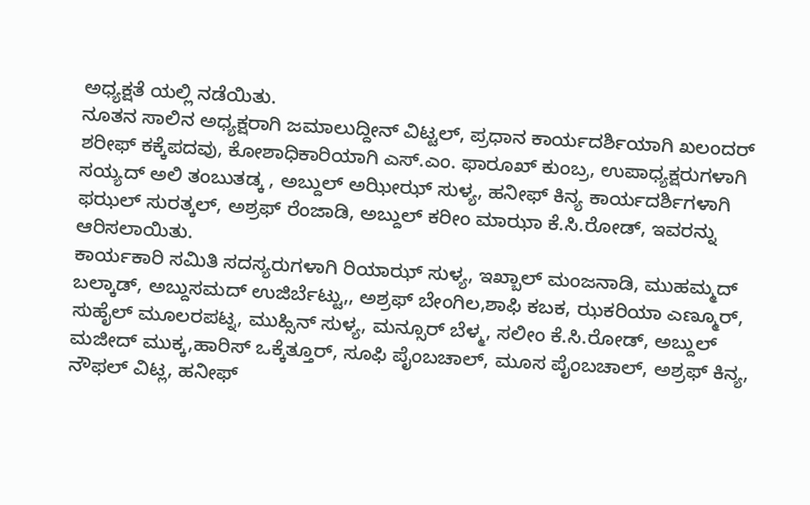ಅಧ್ಯಕ್ಷತೆ ಯಲ್ಲಿ ನಡೆಯಿತು.
ನೂತನ ಸಾಲಿನ ಅಧ್ಯಕ್ಷರಾಗಿ ಜಮಾಲುದ್ದೀನ್ ವಿಟ್ಟಲ್, ಪ್ರಧಾನ ಕಾರ್ಯದರ್ಶಿಯಾಗಿ ಖಲಂದರ್ ಶರೀಫ್ ಕಕ್ಕೆಪದವು, ಕೋಶಾಧಿಕಾರಿಯಾಗಿ ಎಸ್.ಎಂ. ಫಾರೂಖ್ ಕುಂಬ್ರ, ಉಪಾಧ್ಯಕ್ಷರುಗಳಾಗಿ ಸಯ್ಯದ್ ಅಲಿ ತಂಬುತಡ್ಕ , ಅಬ್ದುಲ್ ಅಝೀಝ್ ಸುಳ್ಯ, ಹನೀಫ್ ಕಿನ್ಯ ಕಾರ್ಯದರ್ಶಿಗಳಾಗಿ ಫಝಲ್ ಸುರತ್ಕಲ್, ಅಶ್ರಫ್ ರೆಂಜಾಡಿ, ಅಬ್ದುಲ್ ಕರೀಂ ಮಾಝಾ ಕೆ.ಸಿ.ರೋಡ್, ಇವರನ್ನು ಆರಿಸಲಾಯಿತು.
ಕಾರ್ಯಕಾರಿ ಸಮಿತಿ ಸದಸ್ಯರುಗಳಾಗಿ ರಿಯಾಝ್ ಸುಳ್ಯ, ಇಖ್ಬಾಲ್ ಮಂಜನಾಡಿ, ಮುಹಮ್ಮದ್ ಬಲ್ಕಾಡ್, ಅಬ್ದುಸಮದ್ ಉಜಿರ್ಬೆಟ್ಟು,, ಅಶ್ರಫ್ ಬೇಂಗಿಲ,ಶಾಫಿ ಕಬಕ, ಝಕರಿಯಾ ಎಣ್ಮೂರ್, ಸುಹೈಲ್ ಮೂಲರಪಟ್ನ, ಮುಹ್ಸಿನ್ ಸುಳ್ಯ, ಮನ್ಸೂರ್ ಬೆಳ್ಮ, ಸಲೀಂ ಕೆ.ಸಿ.ರೋಡ್, ಅಬ್ದುಲ್ ಮಜೀದ್ ಮುಕ್ಕ,ಹಾರಿಸ್ ಒಕ್ಕೆತ್ತೂರ್, ಸೂಫಿ ಪೈಂಬಚಾಲ್, ಮೂಸ ಪೈಂಬಚಾಲ್, ಅಶ್ರಫ್ ಕಿನ್ಯ, ನೌಫಲ್ ವಿಟ್ಲ, ಹನೀಫ್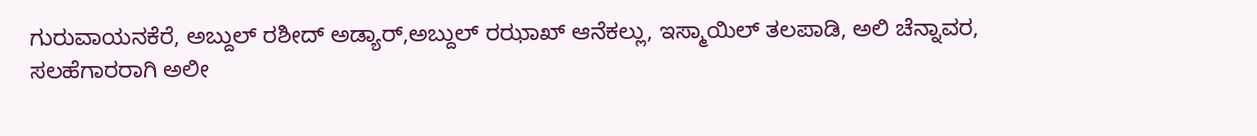ಗುರುವಾಯನಕೆರೆ, ಅಬ್ದುಲ್ ರಶೀದ್ ಅಡ್ಯಾರ್,ಅಬ್ದುಲ್ ರಝಾಖ್ ಆನೆಕಲ್ಲು, ಇಸ್ಮಾಯಿಲ್ ತಲಪಾಡಿ, ಅಲಿ ಚೆನ್ನಾವರ,
ಸಲಹೆಗಾರರಾಗಿ ಅಲೀ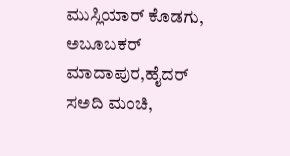ಮುಸ್ಲಿಯಾರ್ ಕೊಡಗು, ಅಬೂಬಕರ್ ಮಾದಾಪುರ,ಹೈದರ್ ಸಅದಿ ಮಂಚಿ,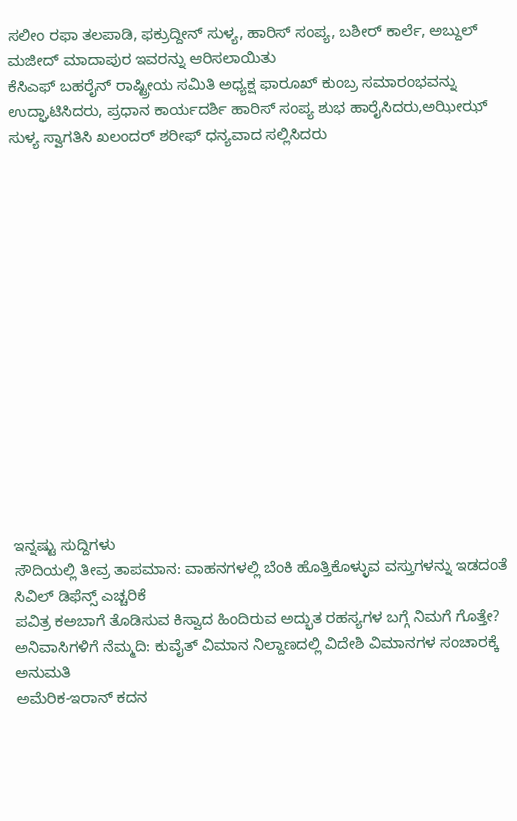ಸಲೀಂ ರಫಾ ತಲಪಾಡಿ, ಫಕ್ರುದ್ದೀನ್ ಸುಳ್ಯ, ಹಾರಿಸ್ ಸಂಪ್ಯ, ಬಶೀರ್ ಕಾರ್ಲೆ, ಅಬ್ದುಲ್ ಮಜೀದ್ ಮಾದಾಪುರ ಇವರನ್ನು ಆರಿಸಲಾಯಿತು
ಕೆಸಿಎಫ್ ಬಹರೈನ್ ರಾಷ್ಟ್ರೀಯ ಸಮಿತಿ ಅಧ್ಯಕ್ಷ ಫಾರೂಖ್ ಕುಂಬ್ರ ಸಮಾರಂಭವನ್ನು ಉದ್ಘಾಟಿಸಿದರು, ಪ್ರಧಾನ ಕಾರ್ಯದರ್ಶಿ ಹಾರಿಸ್ ಸಂಪ್ಯ ಶುಭ ಹಾರೈಸಿದರು,ಅಝೀಝ್ ಸುಳ್ಯ ಸ್ವಾಗತಿಸಿ ಖಲಂದರ್ ಶರೀಫ್ ಧನ್ಯವಾದ ಸಲ್ಲಿಸಿದರು















ಇನ್ನಷ್ಟು ಸುದ್ದಿಗಳು
ಸೌದಿಯಲ್ಲಿ ತೀವ್ರ ತಾಪಮಾನ: ವಾಹನಗಳಲ್ಲಿ ಬೆಂಕಿ ಹೊತ್ತಿಕೊಳ್ಳುವ ವಸ್ತುಗಳನ್ನು ಇಡದಂತೆ ಸಿವಿಲ್ ಡಿಫೆನ್ಸ್ ಎಚ್ಚರಿಕೆ
ಪವಿತ್ರ ಕಅಬಾಗೆ ತೊಡಿಸುವ ಕಿಸ್ವಾದ ಹಿಂದಿರುವ ಅದ್ಭುತ ರಹಸ್ಯಗಳ ಬಗ್ಗೆ ನಿಮಗೆ ಗೊತ್ತೇ?
ಅನಿವಾಸಿಗಳಿಗೆ ನೆಮ್ಮದಿ: ಕುವೈತ್ ವಿಮಾನ ನಿಲ್ದಾಣದಲ್ಲಿ ವಿದೇಶಿ ವಿಮಾನಗಳ ಸಂಚಾರಕ್ಕೆ ಅನುಮತಿ
ಅಮೆರಿಕ-ಇರಾನ್ ಕದನ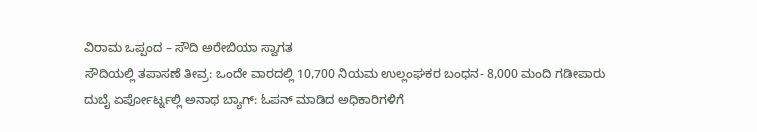ವಿರಾಮ ಒಪ್ಪಂದ – ಸೌದಿ ಅರೇಬಿಯಾ ಸ್ವಾಗತ
ಸೌದಿಯಲ್ಲಿ ತಪಾಸಣೆ ತೀವ್ರ: ಒಂದೇ ವಾರದಲ್ಲಿ 10,700 ನಿಯಮ ಉಲ್ಲಂಘಕರ ಬಂಧನ- 8,000 ಮಂದಿ ಗಡೀಪಾರು
ದುಬೈ ಏರ್ಪೋರ್ಟ್ನಲ್ಲಿ ಅನಾಥ ಬ್ಯಾಗ್: ಓಪನ್ ಮಾಡಿದ ಅಧಿಕಾರಿಗಳಿಗೆ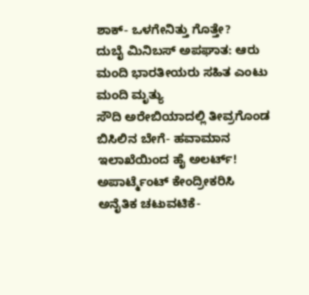ಶಾಕ್- ಒಳಗೇನಿತ್ತು ಗೊತ್ತೇ?
ದುಬೈ ಮಿನಿಬಸ್ ಅಪಘಾತ: ಆರು ಮಂದಿ ಭಾರತೀಯರು ಸಹಿತ ಎಂಟು ಮಂದಿ ಮೃತ್ಯು
ಸೌದಿ ಅರೇಬಿಯಾದಲ್ಲಿ ತೀವ್ರಗೊಂಡ ಬಿಸಿಲಿನ ಬೇಗೆ- ಹವಾಮಾನ ಇಲಾಖೆಯಿಂದ ಹೈ ಅಲರ್ಟ್!
ಅಪಾರ್ಟ್ಮೆಂಟ್ ಕೇಂದ್ರೀಕರಿಸಿ ಅನೈತಿಕ ಚಟುವಟಿಕೆ-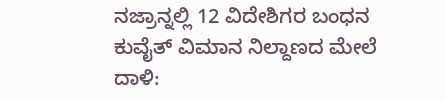ನಜ್ರಾನ್ನಲ್ಲಿ 12 ವಿದೇಶಿಗರ ಬಂಧನ
ಕುವೈತ್ ವಿಮಾನ ನಿಲ್ದಾಣದ ಮೇಲೆ ದಾಳಿ: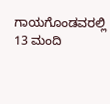ಗಾಯಗೊಂಡವರಲ್ಲಿ 13 ಮಂದಿ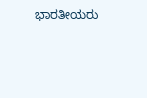ಭಾರತೀಯರು